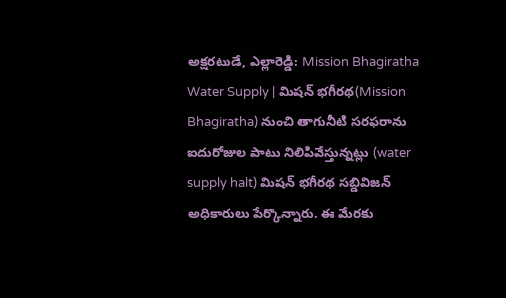అక్షరటుడే, ఎల్లారెడ్డి: Mission Bhagiratha Water Supply | మిషన్ భగీరథ(Mission Bhagiratha) నుంచి తాగునీటి సరఫరాను ఐదురోజుల పాటు నిలిపివేస్తున్నట్లు (water supply halt) మిషన్ భగీరథ సబ్డివిజన్ అధికారులు పేర్కొన్నారు. ఈ మేరకు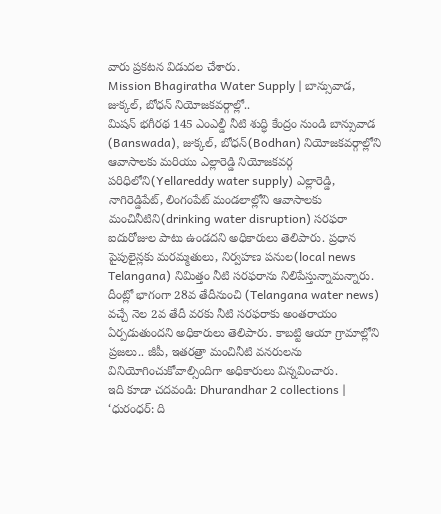వారు ప్రకటన విడుదల చేశారు.
Mission Bhagiratha Water Supply | బాన్సువాడ, జుక్కల్, బోధన్ నియోజకవర్గాల్లో..
మిషన్ భగీరథ 145 ఎంఎల్డీ నీటి శుద్ధి కేంద్రం నుండి బాన్సువాడ (Banswada), జుక్కల్, బోధన్(Bodhan) నియోజకవర్గాల్లోని ఆవాసాలకు మరియు ఎల్లారెడ్డి నియోజకవర్గ పరిధిలోని(Yellareddy water supply) ఎల్లారెడ్డి, నాగిరెడ్డిపేట్, లింగంపేట్ మండలాల్లోని ఆవాసాలకు మంచినీటిని(drinking water disruption) సరఫరా ఐదురోజుల పాటు ఉండదని అధికారులు తెలిపారు. ప్రధాన పైపులైన్లకు మరమ్మతులు, నిర్వహణ పనుల(local news Telangana) నిమిత్తం నీటి సరఫరాను నిలిపేస్తున్నామన్నారు. దీంట్లో భాగంగా 28వ తేదీనుంచి (Telangana water news) వచ్చే నెల 2వ తేదీ వరకు నీటి సరఫరాకు అంతరాయం ఏర్పడుతుందని అధికారులు తెలిపారు. కాబట్టి ఆయా గ్రామాల్లోని ప్రజలు.. జీపీ, ఇతరత్రా మంచినీటి వనరులను వినియోగించుకోవాల్సిందిగా అధికారులు విన్నవించారు.
ఇది కూడా చదవండి: Dhurandhar 2 collections | ‘ధురంధర్: ది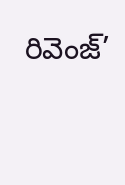రివెంజ్’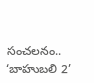సంచలనం.. ‘బాహుబలి 2’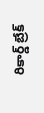రికార్డ్ బ్రేక్